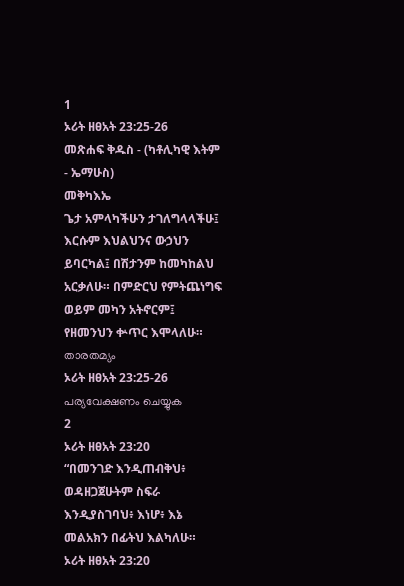1
ኦሪት ዘፀአት 23:25-26
መጽሐፍ ቅዱስ - (ካቶሊካዊ እትም - ኤማሁስ)
መቅካእኤ
ጌታ አምላካችሁን ታገለግላላችሁ፤ እርሱም እህልህንና ውኃህን ይባርካል፤ በሽታንም ከመካከልህ አርቃለሁ። በምድርህ የምትጨነግፍ ወይም መካን አትኖርም፤ የዘመንህን ቍጥር እሞላለሁ።
താരതമ്യം
ኦሪት ዘፀአት 23:25-26 പര്യവേക്ഷണം ചെയ്യുക
2
ኦሪት ዘፀአት 23:20
“በመንገድ እንዲጠብቅህ፥ ወዳዘጋጀሁትም ስፍራ እንዲያስገባህ፥ እነሆ፥ እኔ መልአክን በፊትህ እልካለሁ።
ኦሪት ዘፀአት 23:20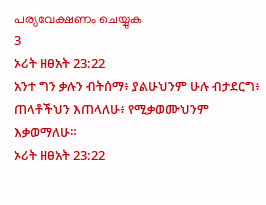പര്യവേക്ഷണം ചെയ്യുക
3
ኦሪት ዘፀአት 23:22
አንተ ግን ቃሉን ብትሰማ፥ ያልሁህንም ሁሉ ብታደርግ፥ ጠላቶችህን እጠላለሁ፥ የሚቃወሙህንም እቃወማለሁ።
ኦሪት ዘፀአት 23:22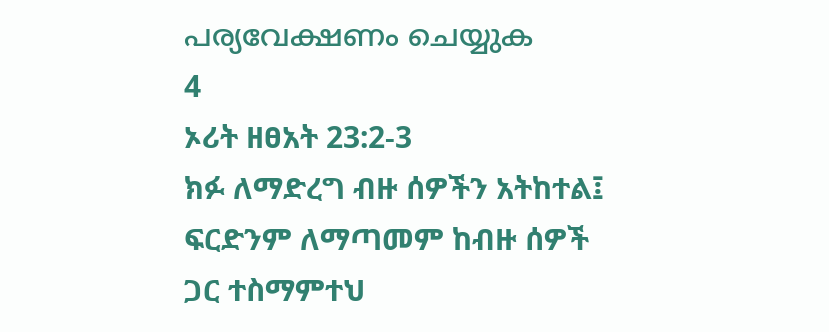പര്യവേക്ഷണം ചെയ്യുക
4
ኦሪት ዘፀአት 23:2-3
ክፉ ለማድረግ ብዙ ሰዎችን አትከተል፤ ፍርድንም ለማጣመም ከብዙ ሰዎች ጋር ተስማምተህ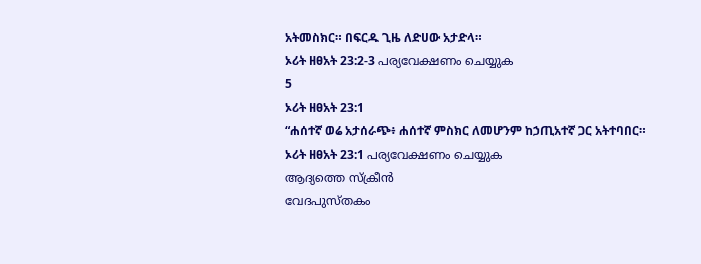አትመስክር። በፍርዱ ጊዜ ለድሀው አታድላ።
ኦሪት ዘፀአት 23:2-3 പര്യവേക്ഷണം ചെയ്യുക
5
ኦሪት ዘፀአት 23:1
“ሐሰተኛ ወሬ አታሰራጭ፥ ሐሰተኛ ምስክር ለመሆንም ከኃጢአተኛ ጋር አትተባበር።
ኦሪት ዘፀአት 23:1 പര്യവേക്ഷണം ചെയ്യുക
ആദ്യത്തെ സ്ക്രീൻ
വേദപുസ്തകം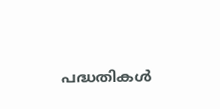പദ്ധതികൾ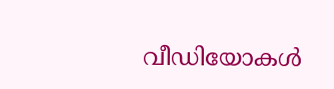വീഡിയോകൾ